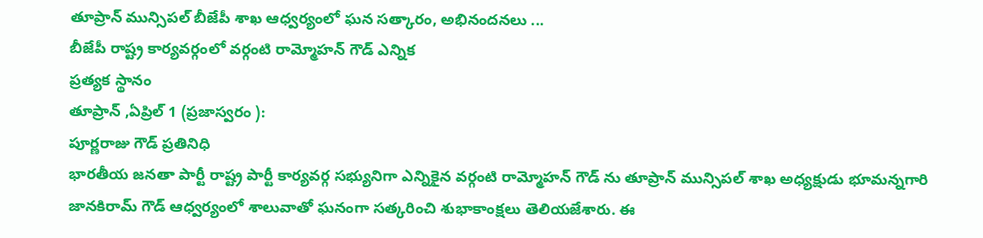తూప్రాన్ మున్సిపల్ బీజేపీ శాఖ ఆధ్వర్యంలో ఘన సత్కారం, అభినందనలు ...
బీజేపీ రాష్ట్ర కార్యవర్గంలో వర్గంటి రామ్మోహన్ గౌడ్ ఎన్నిక
ప్రత్యక స్థానం
తూప్రాన్ ,ఏప్రిల్ 1 (ప్రజాస్వరం ):
పూర్ణరాజు గౌడ్ ప్రతినిధి
భారతీయ జనతా పార్టీ రాష్ట్ర పార్టీ కార్యవర్గ సభ్యునిగా ఎన్నికైన వర్గంటి రామ్మోహన్ గౌడ్ ను తూప్రాన్ మున్సిపల్ శాఖ అధ్యక్షుడు భూమన్నగారి జానకిరామ్ గౌడ్ ఆధ్వర్యంలో శాలువాతో ఘనంగా సత్కరించి శుభాకాంక్షలు తెలియజేశారు. ఈ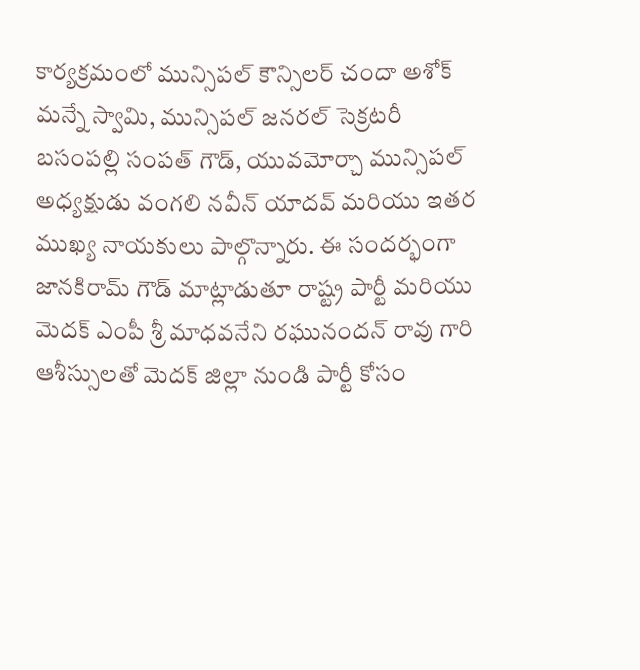కార్యక్రమంలో మున్సిపల్ కౌన్సిలర్ చందా అశోక్ మన్నే స్వామి, మున్సిపల్ జనరల్ సెక్రటరీ బసంపల్లి సంపత్ గౌడ్, యువమోర్చా మున్సిపల్ అధ్యక్షుడు వంగలి నవీన్ యాదవ్ మరియు ఇతర ముఖ్య నాయకులు పాల్గొన్నారు. ఈ సందర్భంగా జానకిరామ్ గౌడ్ మాట్లాడుతూ రాష్ట్ర పార్టీ మరియు మెదక్ ఎంపీ శ్రీ మాధవనేని రఘునందన్ రావు గారి ఆశీస్సులతో మెదక్ జిల్లా నుండి పార్టీ కోసం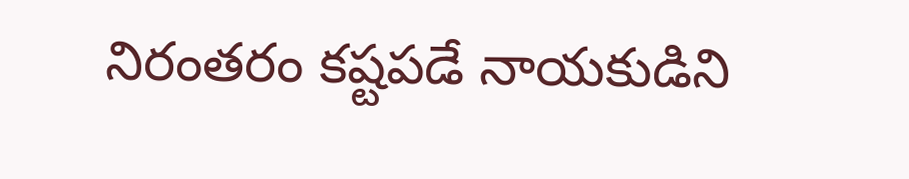నిరంతరం కష్టపడే నాయకుడిని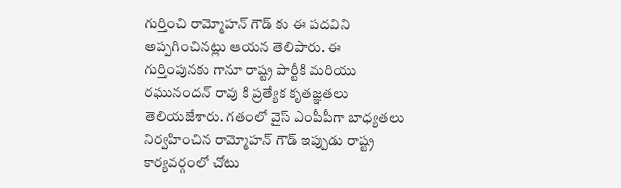గుర్తించి రామ్మోహన్ గౌడ్ కు ఈ పదవిని అప్పగించినట్లు ఆయన తెలిపారు. ఈ గుర్తింపునకు గానూ రాష్ట్ర పార్టీకి మరియు రఘునందన్ రావు కి ప్రత్యేక కృతజ్ఞతలు తెలియజేశారు. గతంలో వైస్ ఎంపీపీగా బాధ్యతలు నిర్వహించిన రామ్మోహన్ గౌడ్ ఇప్పుడు రాష్ట్ర కార్యవర్గంలో చోటు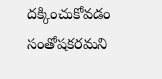దక్కించుకోవడం సంతోషకరమని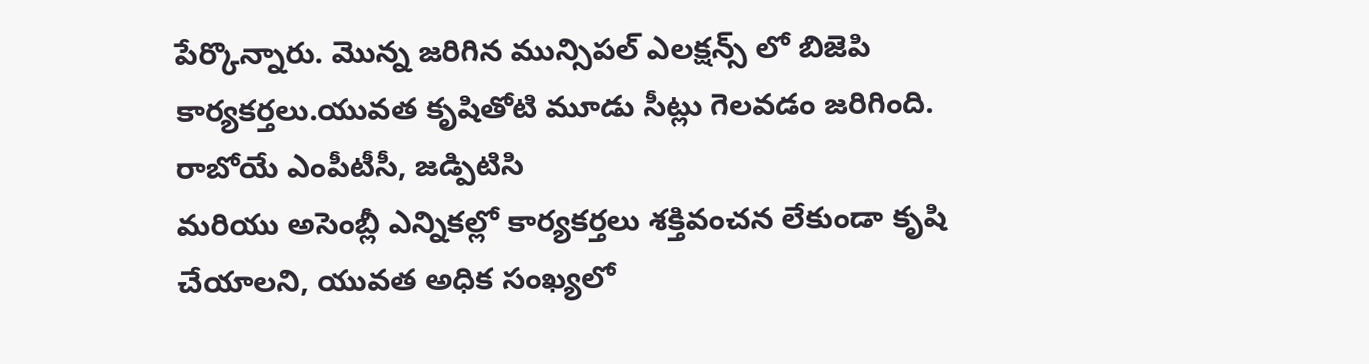పేర్కొన్నారు. మొన్న జరిగిన మున్సిపల్ ఎలక్షన్స్ లో బిజెపి కార్యకర్తలు.యువత కృషితోటి మూడు సీట్లు గెలవడం జరిగింది. రాబోయే ఎంపీటీసీ, జడ్పిటిసి
మరియు అసెంబ్లీ ఎన్నికల్లో కార్యకర్తలు శక్తివంచన లేకుండా కృషి చేయాలని, యువత అధిక సంఖ్యలో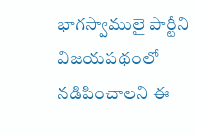భాగస్వాములై పార్టీని విజయపథంలో నడిపించాలని ఈ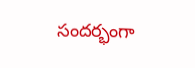సందర్భంగా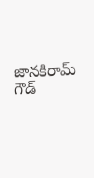జానకిరామ్ గౌడ్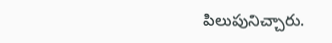పిలుపునిచ్చారు.